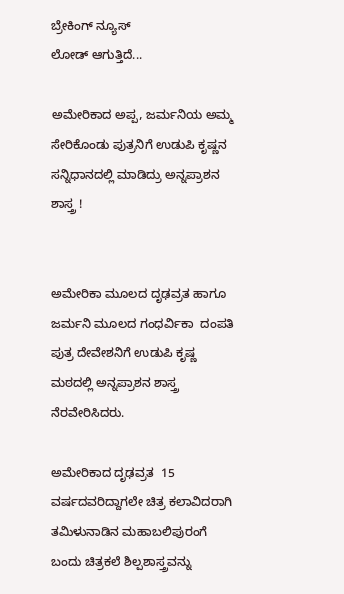ಬ್ರೇಕಿಂಗ್ ನ್ಯೂಸ್
ಲೋಡ್ ಆಗುತ್ತಿದೆ...

ಅಮೇರಿಕಾದ ಅಪ್ಪ, ಜರ್ಮನಿಯ ಅಮ್ಮ ಸೇರಿಕೊಂಡು ಪುತ್ರನಿಗೆ ಉಡುಪಿ ಕೃಷ್ಣನ ಸನ್ನಿಧಾನದಲ್ಲಿ ಮಾಡಿದ್ರು ಅನ್ನಪ್ರಾಶನ ಶಾಸ್ತ್ರ !


ಅಮೇರಿಕಾ ಮೂಲದ ದೃಢವ್ರತ ಹಾಗೂ ಜರ್ಮನಿ ಮೂಲದ ಗಂಧರ್ವಿಕಾ  ದಂಪತಿ ಪುತ್ರ ದೇವೇಶನಿಗೆ ಉಡುಪಿ ಕೃಷ್ಣ ಮಠದಲ್ಲಿ ಅನ್ನಪ್ರಾಶನ ಶಾಸ್ತ್ರ ನೆರವೇರಿಸಿದರು.

ಅಮೇರಿಕಾದ ದೃಢವ್ರತ  15 ವರ್ಷದವರಿದ್ದಾಗಲೇ ಚಿತ್ರ ಕಲಾವಿದರಾಗಿ ತಮಿಳುನಾಡಿನ ಮಹಾಬಲಿಪುರಂಗೆ ಬಂದು ಚಿತ್ರಕಲೆ ಶಿಲ್ಪಶಾಸ್ತ್ರವನ್ನು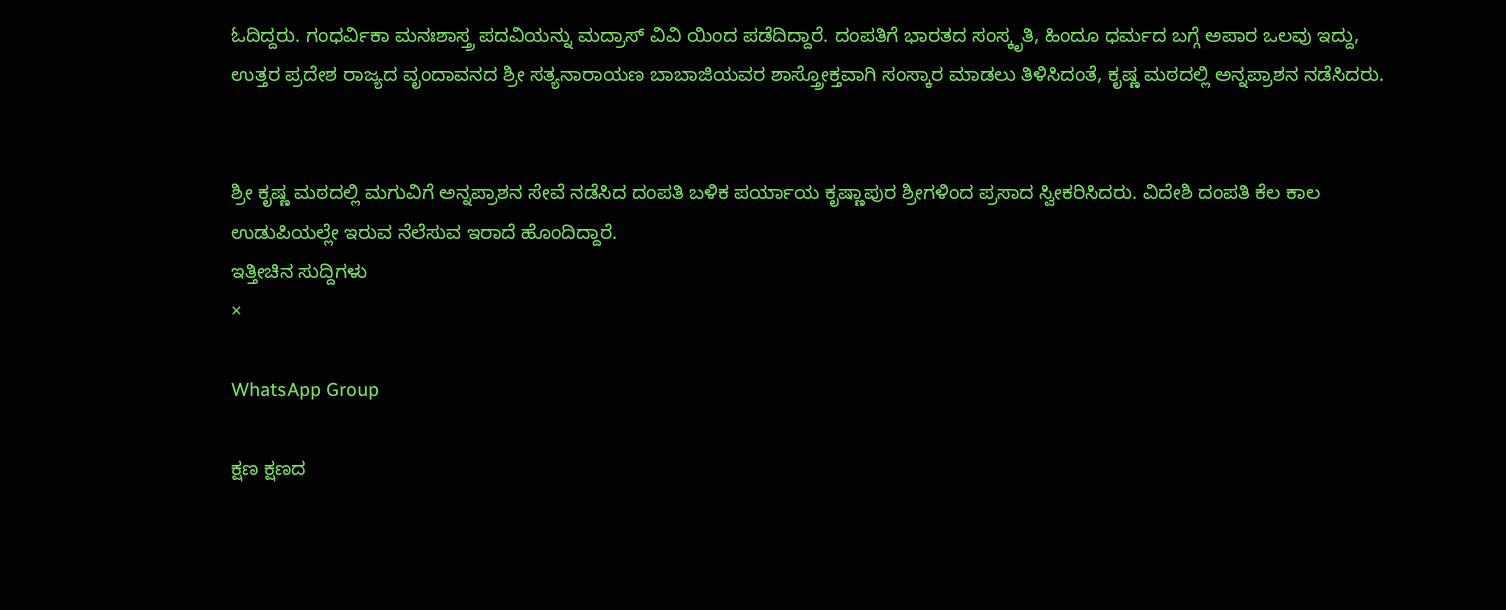ಓದಿದ್ದರು. ಗಂಧರ್ವಿಕಾ ಮನಃಶಾಸ್ತ್ರ ಪದವಿಯನ್ನು ಮದ್ರಾಸ್ ವಿವಿ ಯಿಂದ ಪಡೆದಿದ್ದಾರೆ. ದಂಪತಿಗೆ ಭಾರತದ ಸಂಸ್ಕೃತಿ, ಹಿಂದೂ ಧರ್ಮದ ಬಗ್ಗೆ ಅಪಾರ ಒಲವು ಇದ್ದು, ಉತ್ತರ ಪ್ರದೇಶ ರಾಜ್ಯದ ವೃಂದಾವನದ ಶ್ರೀ ಸತ್ಯನಾರಾಯಣ ಬಾಬಾಜಿಯವರ ಶಾಸ್ತ್ರೋಕ್ತವಾಗಿ ಸಂಸ್ಕಾರ ಮಾಡಲು ತಿಳಿಸಿದಂತೆ, ಕೃಷ್ಣ ಮಠದಲ್ಲಿ ಅನ್ನಪ್ರಾಶನ ನಡೆಸಿದರು.


ಶ್ರೀ ಕೃಷ್ಣ ಮಠದಲ್ಲಿ ಮಗುವಿಗೆ ಅನ್ನಪ್ರಾಶನ ಸೇವೆ ನಡೆಸಿದ ದಂಪತಿ ಬಳಿಕ ಪರ್ಯಾಯ ಕೃಷ್ಣಾಪುರ ಶ್ರೀಗಳಿಂದ ಪ್ರಸಾದ ಸ್ವೀಕರಿಸಿದರು. ವಿದೇಶಿ ದಂಪತಿ ಕೆಲ ಕಾಲ ಉಡುಪಿಯಲ್ಲೇ ಇರುವ ನೆಲೆಸುವ ಇರಾದೆ ಹೊಂದಿದ್ದಾರೆ.
ಇತ್ತೀಚಿನ ಸುದ್ದಿಗಳು
×

WhatsApp Group

ಕ್ಷಣ ಕ್ಷಣದ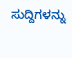ಸುದ್ದಿಗಳನ್ನು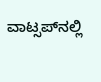ವಾಟ್ಸಪ್‌ನಲ್ಲಿ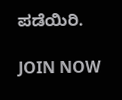ಪಡೆಯಿರಿ.

JOIN NOW